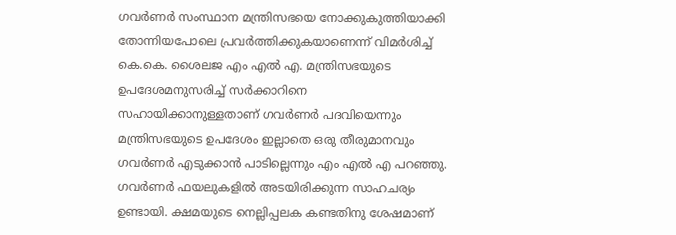ഗവർണർ സംസ്ഥാന മന്ത്രിസഭയെ നോക്കുകുത്തിയാക്കി തോന്നിയപോലെ പ്രവർത്തിക്കുകയാണെന്ന് വിമർശിച്ച് കെ.കെ. ശൈലജ എം എൽ എ. മന്ത്രിസഭയുടെ ഉപദേശമനുസരിച്ച് സർക്കാറിനെ സഹായിക്കാനുള്ളതാണ് ഗവർണർ പദവിയെന്നും മന്ത്രിസഭയുടെ ഉപദേശം ഇല്ലാതെ ഒരു തീരുമാനവും ഗവർണർ എടുക്കാൻ പാടില്ലെന്നും എം എൽ എ പറഞ്ഞു.
ഗവർണർ ഫയലുകളിൽ അടയിരിക്കുന്ന സാഹചര്യം ഉണ്ടായി. ക്ഷമയുടെ നെല്ലിപ്പലക കണ്ടതിനു ശേഷമാണ്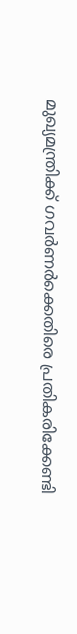മുഖ്യമന്ത്രിക്ക് ഗവർണർക്കെതിരെ പ്രതികരിക്കേണ്ടി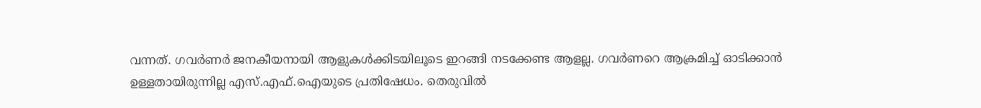വന്നത്. ഗവർണർ ജനകീയനായി ആളുകൾക്കിടയിലൂടെ ഇറങ്ങി നടക്കേണ്ട ആളല്ല. ഗവർണറെ ആക്രമിച്ച് ഓടിക്കാൻ ഉള്ളതായിരുന്നില്ല എസ്.എഫ്.ഐയുടെ പ്രതിഷേധം. തെരുവിൽ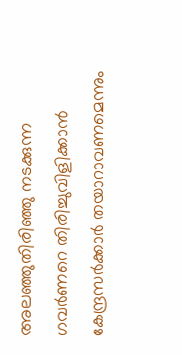അലഞ്ഞുതിരിഞ്ഞു നടക്കുന്ന ഗവർണറെ തിരിച്ചുവിളിക്കാൻ കേന്ദ്രസർക്കാർ തയാറാവണമെന്നും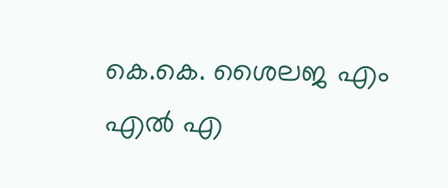കെ.കെ. ശൈലജ എം എൽ എ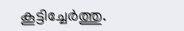കൂട്ടിച്ചേർത്തു.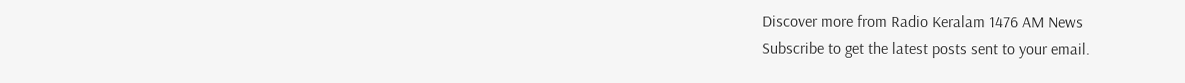Discover more from Radio Keralam 1476 AM News
Subscribe to get the latest posts sent to your email.